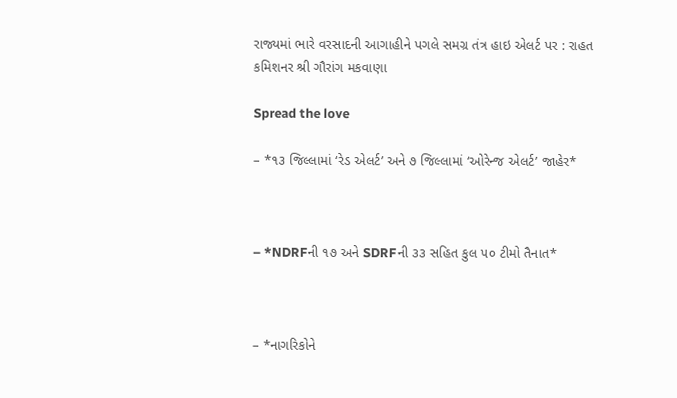રાજ્યમાં ભારે વરસાદની આગાહીને પગલે સમગ્ર તંત્ર હાઇ એલર્ટ પર : રાહત કમિશનર શ્રી ગૌરાંગ મકવાણા

Spread the love

– *૧૩ જિલ્લામાં ‘રેડ એલર્ટ’ અને ૭ જિલ્લામાં ‘ઓરેન્જ એલર્ટ’ જાહેર*



– *NDRFની ૧૭ અને SDRFની ૩૩ સહિત કુલ ૫૦ ટીમો તૈનાત*



– *નાગરિકોને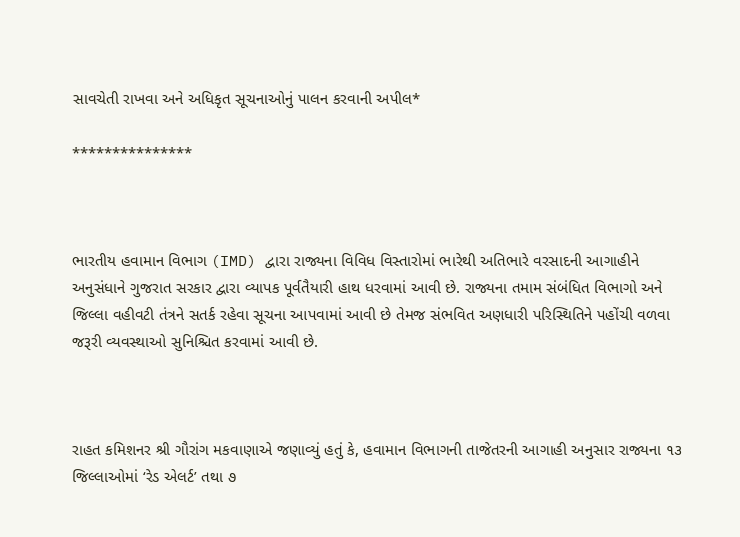સાવચેતી રાખવા અને અધિકૃત સૂચનાઓનું પાલન કરવાની અપીલ*

***************



ભારતીય હવામાન વિભાગ (IMD) દ્વારા રાજ્યના વિવિધ વિસ્તારોમાં ભારેથી અતિભારે વરસાદની આગાહીને અનુસંધાને ગુજરાત સરકાર દ્વારા વ્યાપક પૂર્વતૈયારી હાથ ધરવામાં આવી છે. રાજ્યના તમામ સંબંધિત વિભાગો અને જિલ્લા વહીવટી તંત્રને સતર્ક રહેવા સૂચના આપવામાં આવી છે તેમજ સંભવિત અણધારી પરિસ્થિતિને પહોંચી વળવા જરૂરી વ્યવસ્થાઓ સુનિશ્ચિત કરવામાં આવી છે.



રાહત કમિશનર શ્રી ગૌરાંગ મકવાણાએ જણાવ્યું હતું કે, હવામાન વિભાગની તાજેતરની આગાહી અનુસાર રાજ્યના ૧૩ જિલ્લાઓમાં ‘રેડ એલર્ટ’ તથા ૭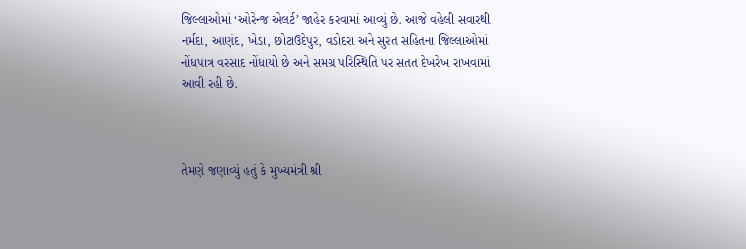જિલ્લાઓમાં ‘ઓરેન્જ એલર્ટ’ જાહેર કરવામાં આવ્યું છે. આજે વહેલી સવારથી નર્મદા, આણંદ, ખેડા, છોટાઉદેપુર, વડોદરા અને સુરત સહિતના જિલ્લાઓમાં નોંધપાત્ર વરસાદ નોંધાયો છે અને સમગ્ર પરિસ્થિતિ પર સતત દેખરેખ રાખવામાં આવી રહી છે.



તેમણે જણાવ્યું હતું કે મુખ્યમંત્રી શ્રી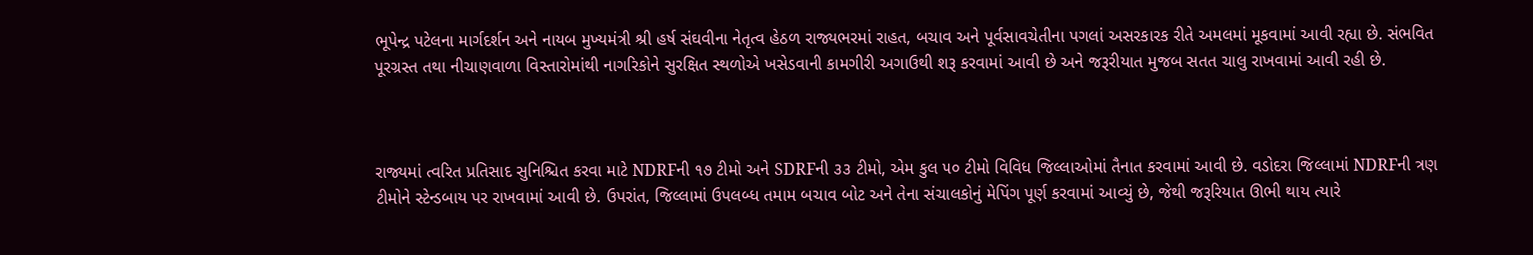ભૂપેન્દ્ર પટેલના માર્ગદર્શન અને નાયબ મુખ્યમંત્રી શ્રી હર્ષ સંઘવીના નેતૃત્વ હેઠળ રાજ્યભરમાં રાહત, બચાવ અને પૂર્વસાવચેતીના પગલાં અસરકારક રીતે અમલમાં મૂકવામાં આવી રહ્યા છે. સંભવિત પૂરગ્રસ્ત તથા નીચાણવાળા વિસ્તારોમાંથી નાગરિકોને સુરક્ષિત સ્થળોએ ખસેડવાની કામગીરી અગાઉથી શરૂ કરવામાં આવી છે અને જરૂરીયાત મુજબ સતત ચાલુ રાખવામાં આવી રહી છે.



રાજ્યમાં ત્વરિત પ્રતિસાદ સુનિશ્ચિત કરવા માટે NDRFની ૧૭ ટીમો અને SDRFની ૩૩ ટીમો, એમ કુલ ૫૦ ટીમો વિવિધ જિલ્લાઓમાં તૈનાત કરવામાં આવી છે. વડોદરા જિલ્લામાં NDRFની ત્રણ ટીમોને સ્ટેન્ડબાય પર રાખવામાં આવી છે. ઉપરાંત, જિલ્લામાં ઉપલબ્ધ તમામ બચાવ બોટ અને તેના સંચાલકોનું મેપિંગ પૂર્ણ કરવામાં આવ્યું છે, જેથી જરૂરિયાત ઊભી થાય ત્યારે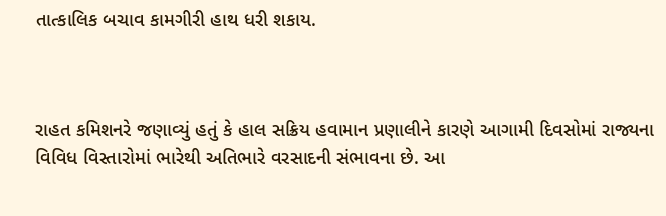તાત્કાલિક બચાવ કામગીરી હાથ ધરી શકાય.



રાહત કમિશનરે જણાવ્યું હતું કે હાલ સક્રિય હવામાન પ્રણાલીને કારણે આગામી દિવસોમાં રાજ્યના વિવિધ વિસ્તારોમાં ભારેથી અતિભારે વરસાદની સંભાવના છે. આ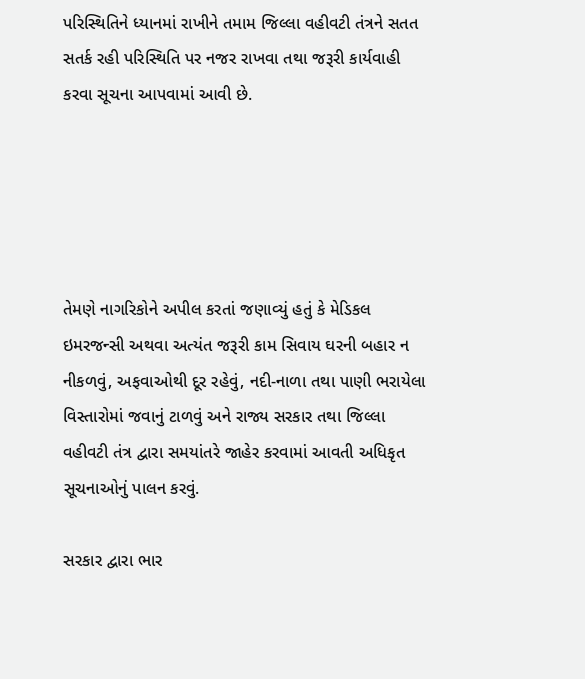પરિસ્થિતિને ધ્યાનમાં રાખીને તમામ જિલ્લા વહીવટી તંત્રને સતત સતર્ક રહી પરિસ્થિતિ પર નજર રાખવા તથા જરૂરી કાર્યવાહી કરવા સૂચના આપવામાં આવી છે.





તેમણે નાગરિકોને અપીલ કરતાં જણાવ્યું હતું કે મેડિકલ ઇમરજન્સી અથવા અત્યંત જરૂરી કામ સિવાય ઘરની બહાર ન નીકળવું, અફવાઓથી દૂર રહેવું, નદી-નાળા તથા પાણી ભરાયેલા વિસ્તારોમાં જવાનું ટાળવું અને રાજ્ય સરકાર તથા જિલ્લા વહીવટી તંત્ર દ્વારા સમયાંતરે જાહેર કરવામાં આવતી અધિકૃત સૂચનાઓનું પાલન કરવું.

સરકાર દ્વારા ભાર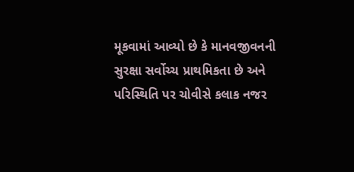મૂકવામાં આવ્યો છે કે માનવજીવનની સુરક્ષા સર્વોચ્ચ પ્રાથમિકતા છે અને પરિસ્થિતિ પર ચોવીસે કલાક નજર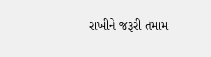રાખીને જરૂરી તમામ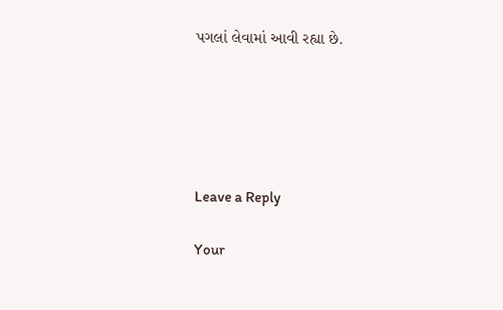પગલાં લેવામાં આવી રહ્યા છે.





Leave a Reply

Your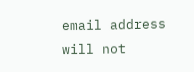email address will not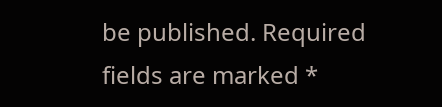be published. Required fields are marked *